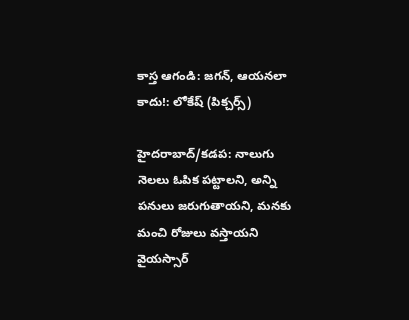కాస్త ఆగండి: జగన్, ఆయనలా కాదు!: లోకేష్ (పిక్చర్స్)

హైదరాబాద్/కడప: నాలుగు నెలలు ఓపిక పట్టాలని, అన్ని పనులు జరుగుతాయని, మనకు మంచి రోజులు వస్తాయని వైయస్సార్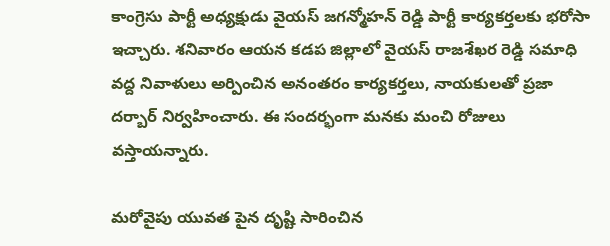కాంగ్రెసు పార్టీ అధ్యక్షుడు వైయస్ జగన్మోహన్ రెడ్డి పార్టీ కార్యకర్తలకు భరోసా ఇచ్చారు. శనివారం ఆయన కడప జిల్లాలో వైయస్ రాజశేఖర రెడ్డి సమాధి వద్ద నివాళులు అర్పించిన అనంతరం కార్యకర్తలు, నాయకులతో ప్రజా దర్బార్ నిర్వహించారు. ఈ సందర్భంగా మనకు మంచి రోజులు వస్తాయన్నారు.

మరోవైపు యువత పైన దృష్టి సారించిన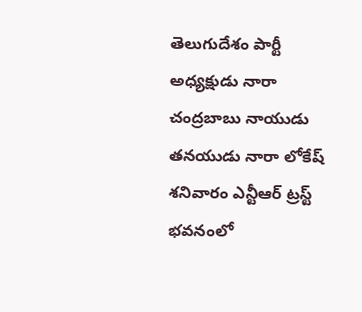తెలుగుదేశం పార్టీ అధ్యక్షుడు నారా చంద్రబాబు నాయుడు తనయుడు నారా లోకేష్ శనివారం ఎన్టీఆర్ ట్రస్ట్ భవనంలో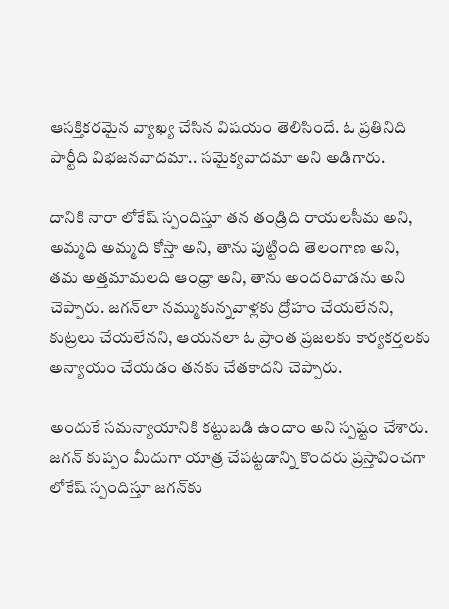ఆసక్తికరమైన వ్యాఖ్య చేసిన విషయం తెలిసిందే. ఓ ప్రతినిది పార్టీది విభజనవాదమా.. సమైక్యవాదమా అని అడిగారు.

దానికి నారా లోకేష్ స్పందిస్తూ తన తండ్రిది రాయలసీమ అని, అమ్మది అమ్మది కోస్తా అని, తాను పుట్టింది తెలంగాణ అని, తమ అత్తమామలది ఆంధ్రా అని, తాను అందరివాడను అని చెప్పారు. జగన్‌లా నమ్ముకున్నవాళ్లకు ద్రోహం చేయలేనని, కుట్రలు చేయలేనని, ఆయనలా ఓ ప్రాంత ప్రజలకు కార్యకర్తలకు అన్యాయం చేయడం తనకు చేతకాదని చెప్పారు.

అందుకే సమన్యాయానికి కట్టుబడి ఉందాం అని స్పష్టం చేశారు. జగన్ కుప్పం మీదుగా యాత్ర చేపట్టడాన్ని కొందరు ప్రస్తావించగా లోకేష్ స్పందిస్తూ జగన్‌కు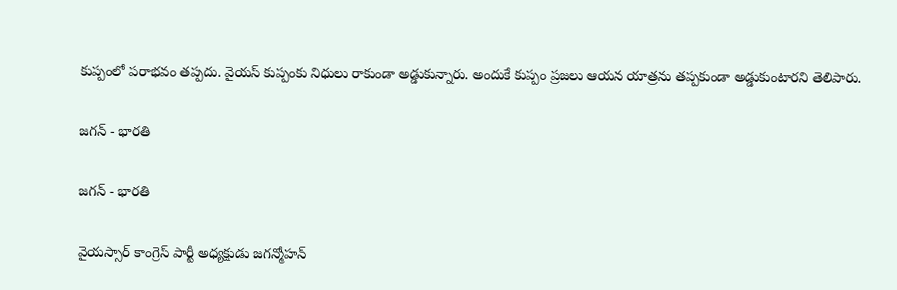కుప్పంలో పరాభవం తప్పదు. వైయస్ కుప్పంకు నిధులు రాకుండా అడ్డుకున్నారు. అందుకే కుప్పం ప్రజలు ఆయన యాత్రను తప్పకుండా అడ్డుకుంటారని తెలిపారు.

జగన్ - భారతి

జగన్ - భారతి

వైయస్సార్ కాంగ్రెస్ పార్టీ అధ్యక్షుడు జగన్మోహన్‌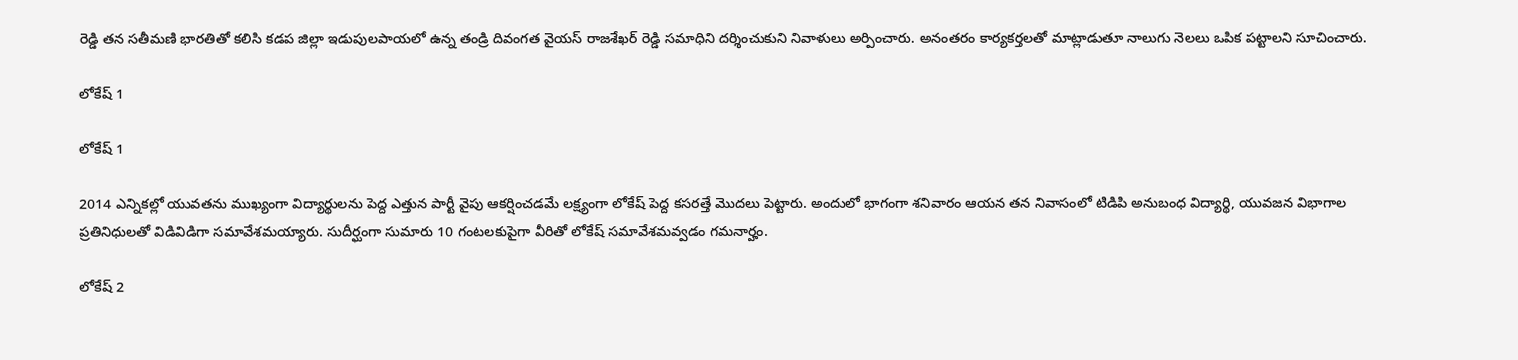రెడ్డి తన సతీమణి భారతితో కలిసి కడప జిల్లా ఇడుపులపాయలో ఉన్న తండ్రి దివంగత వైయస్ రాజశేఖర్‌ రెడ్డి సమాధిని దర్శించుకుని నివాళులు అర్పించారు. అనంతరం కార్యకర్తలతో మాట్లాడుతూ నాలుగు నెలలు ఒపిక పట్టాలని సూచించారు.

లోకేష్ 1

లోకేష్ 1

2014 ఎన్నికల్లో యువతను ముఖ్యంగా విద్యార్థులను పెద్ద ఎత్తున పార్టీ వైపు ఆకర్షించడమే లక్ష్యంగా లోకేష్ పెద్ద కసరత్తే మొదలు పెట్టారు. అందులో భాగంగా శనివారం ఆయన తన నివాసంలో టిడిపి అనుబంధ విద్యార్థి, యువజన విభాగాల ప్రతినిధులతో విడివిడిగా సమావేశమయ్యారు. సుదీర్ఘంగా సుమారు 10 గంటలకుపైగా వీరితో లోకేష్ సమావేశమవ్వడం గమనార్హం.

లోకేష్ 2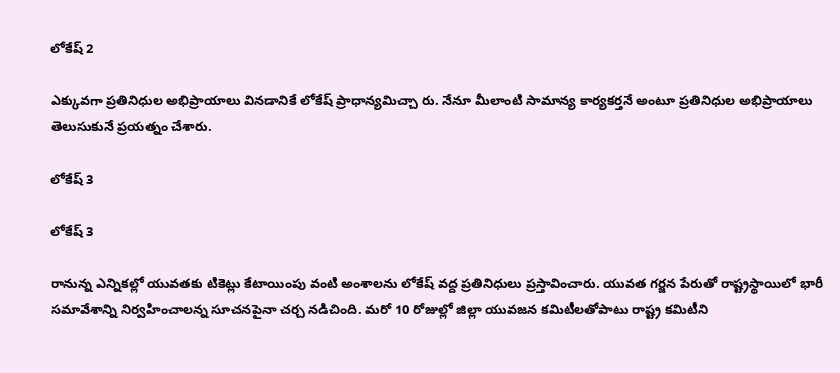లోకేష్ 2

ఎక్కువగా ప్రతినిధుల అభిప్రాయాలు వినడానికే లోకేష్ ప్రాధాన్యమిచ్చా రు. నేనూ మీలాంటి సామాన్య కార్యకర్తనే అంటూ ప్రతినిధుల అభిప్రాయాలు తెలుసుకునే ప్రయత్నం చేశారు.

లోకేష్ 3

లోకేష్ 3

రానున్న ఎన్నికల్లో యువతకు టికెట్లు కేటాయింపు వంటి అంశాలను లోకేష్ వద్ద ప్రతినిధులు ప్రస్తావించారు. యువత గర్జన పేరుతో రాష్ట్రస్థాయిలో భారీ సమావేశాన్ని నిర్వహించాలన్న సూచనపైనా చర్చ నడిచింది. మరో 10 రోజుల్లో జిల్లా యువజన కమిటీలతోపాటు రాష్ట్ర కమిటీని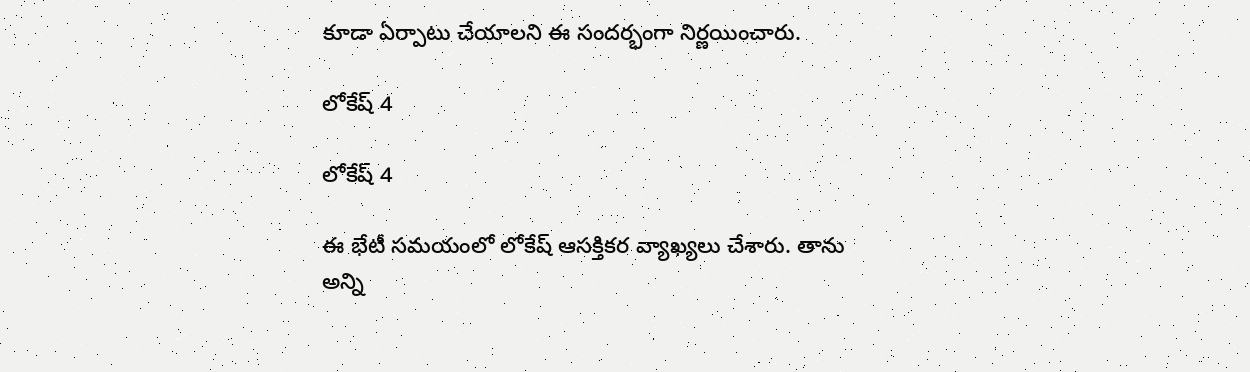కూడా ఏర్పాటు చేయాలని ఈ సందర్భంగా నిర్ణయించారు.

లోకేష్ 4

లోకేష్ 4

ఈ భేటీ సమయంలో లోకేష్ ఆసక్తికర వ్యాఖ్యలు చేశారు. తాను అన్ని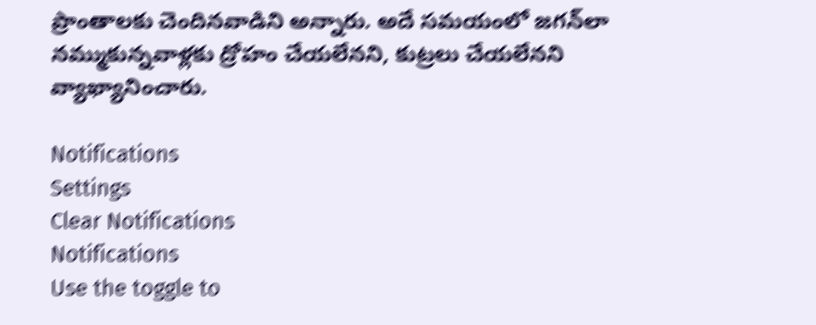ప్రాంతాలకు చెందినవాడిని అన్నారు. అదే సమయంలో జగన్‌లా నమ్ముకున్నవాళ్లకు ద్రోహం చేయలేనని, కుట్రలు చేయలేనని వ్యాఖ్యానించారు.

Notifications
Settings
Clear Notifications
Notifications
Use the toggle to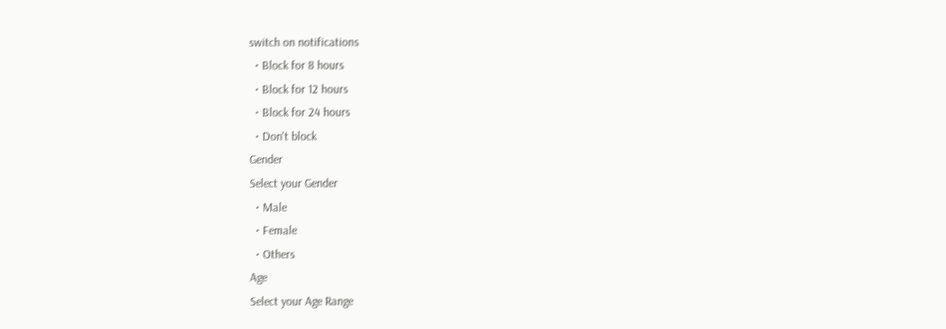switch on notifications
  • Block for 8 hours
  • Block for 12 hours
  • Block for 24 hours
  • Don't block
Gender
Select your Gender
  • Male
  • Female
  • Others
Age
Select your Age Range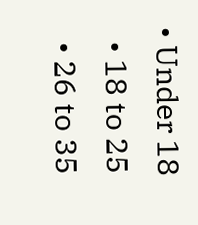• Under 18
  • 18 to 25
  • 26 to 35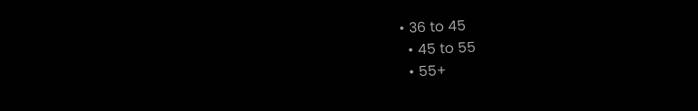• 36 to 45
  • 45 to 55
  • 55+